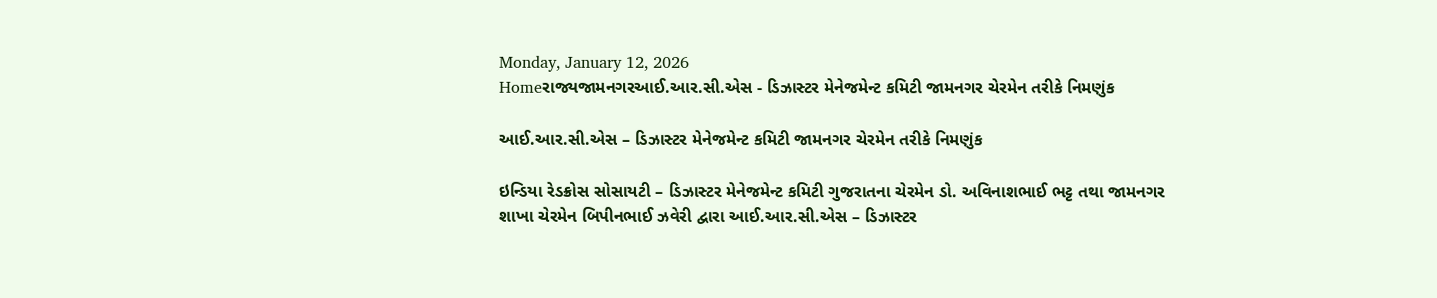Monday, January 12, 2026
Homeરાજ્યજામનગરઆઈ.આર.સી.એસ - ડિઝાસ્ટર મેનેજમેન્ટ કમિટી જામનગર ચેરમેન તરીકે નિમણુંક

આઈ.આર.સી.એસ – ડિઝાસ્ટર મેનેજમેન્ટ કમિટી જામનગર ચેરમેન તરીકે નિમણુંક

ઇન્ડિયા રેડક્રોસ સોસાયટી – ડિઝાસ્ટર મેનેજમેન્ટ કમિટી ગુજરાતના ચેરમેન ડો. અવિનાશભાઈ ભટ્ટ તથા જામનગર શાખા ચેરમેન બિપીનભાઈ ઝવેરી દ્વારા આઈ.આર.સી.એસ – ડિઝાસ્ટર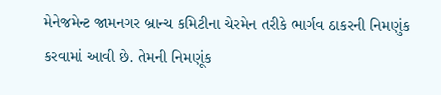મેનેજમેન્ટ જામનગર બ્રાન્ચ કમિટીના ચેરમેન તરીકે ભાર્ગવ ઠાકરની નિમણુંક કરવામાં આવી છે. તેમની નિમણૂંક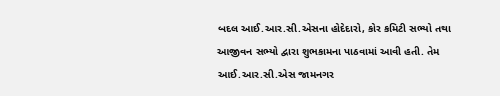બદલ આઈ.આર.સી.એસના હોદેદારો, કોર કમિટી સભ્યો તથા આજીવન સભ્યો દ્વારા શુભકામના પાઠવામાં આવી હતી. તેમ આઈ.આર.સી.એસ જામનગર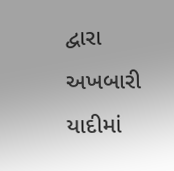દ્વારા અખબારી યાદીમાં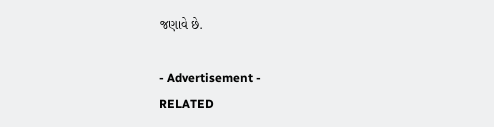જણાવે છે.

- Advertisement -
RELATED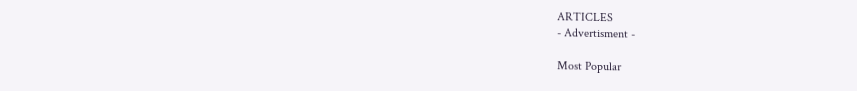ARTICLES
- Advertisment -

Most Popular